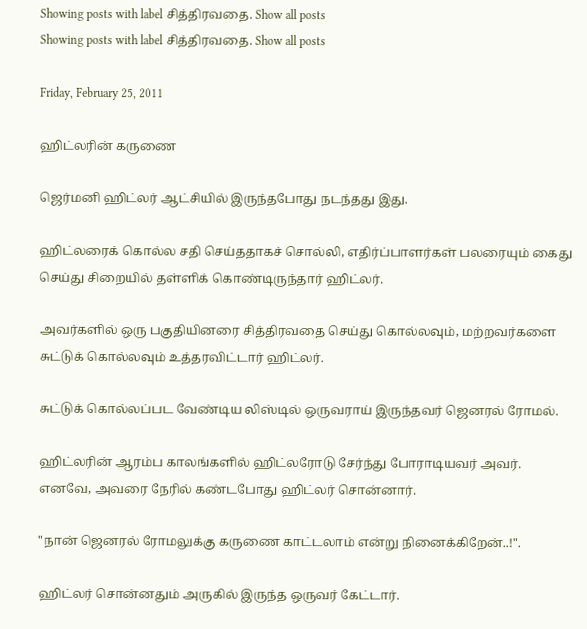Showing posts with label சித்திரவதை. Show all posts
Showing posts with label சித்திரவதை. Show all posts

Friday, February 25, 2011

ஹிட்லரின் கருணை

ஜெர்மனி ஹிட்லர் ஆட்சியில் இருந்தபோது நடந்தது இது.

ஹிட்லரைக் கொல்ல சதி செய்ததாகச் சொல்லி, எதிர்ப்பாளர்கள் பலரையும் கைது செய்து சிறையில் தள்ளிக் கொண்டிருந்தார் ஹிட்லர்.

அவர்களில் ஒரு பகுதியினரை சித்திரவதை செய்து கொல்லவும், மற்றவர்களை சுட்டுக் கொல்லவும் உத்தரவிட்டார் ஹிட்லர்.

சுட்டுக் கொல்லப்பட வேண்டிய லிஸ்டில் ஒருவராய் இருந்தவர் ஜெனரல் ரோமல்.

ஹிட்லரின் ஆரம்ப காலங்களில் ஹிட்லரோடு சேர்ந்து போராடியவர் அவர்.
எனவே, அவரை நேரில் கண்டபோது ஹிட்லர் சொன்னார்.

"நான் ஜெனரல் ரோமலுக்கு கருணை காட்டலாம் என்று நினைக்கிறேன்..!".

ஹிட்லர் சொன்னதும் அருகில் இருந்த ஒருவர் கேட்டார்.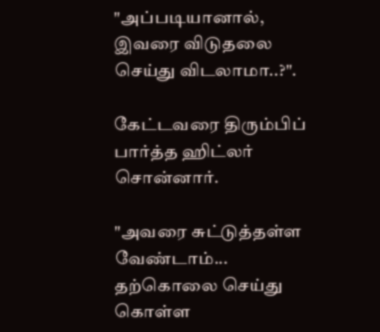"அப்படியானால், இவரை விடுதலை செய்து விடலாமா..?".

கேட்டவரை திரும்பிப் பார்த்த ஹிட்லர் சொன்னார்.

"அவரை சுட்டுத்தள்ள வேண்டாம்... தற்கொலை செய்து கொள்ள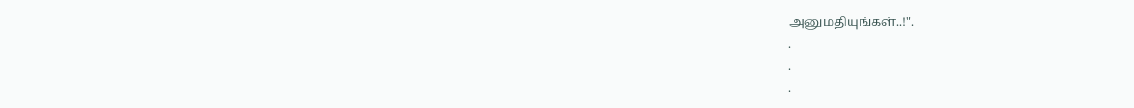அனுமதியுங்கள்..!".
.
.
.